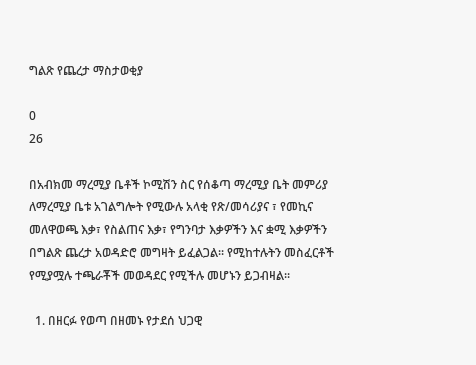ግልጽ የጨረታ ማስታወቂያ

0
26

በአብክመ ማረሚያ ቤቶች ኮሚሽን ስር የሰቆጣ ማረሚያ ቤት መምሪያ ለማረሚያ ቤቱ አገልግሎት የሚውሉ አላቂ የጽ/መሳሪያና ፣ የመኪና መለዋወጫ እቃ፣ የስልጠና እቃ፣ የግንባታ እቃዎችን እና ቋሚ እቃዎችን በግልጽ ጨረታ አወዳድሮ መግዛት ይፈልጋል፡፡ የሚከተሉትን መስፈርቶች የሚያሟሉ ተጫራቾች መወዳደር የሚችሉ መሆኑን ይጋብዛል፡፡

  1. በዘርፉ የወጣ በዘመኑ የታደሰ ህጋዊ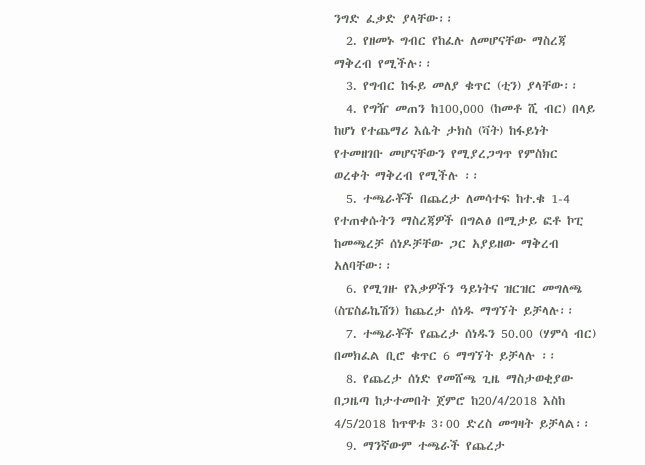ንግድ ፈቃድ ያላቸው፡፡
  2. የዘመኑ ግብር የከፈሉ ለመሆናቸው ማስረጃ ማቅረብ የሚችሉ፡፡
  3. የግብር ከፋይ መለያ ቁጥር (ቲን) ያላቸው፡፡
  4. የግዥ መጠን ከ100,000 (ከመቶ ሺ ብር) በላይ ከሆነ የተጨማሪ እሴት ታክስ (ቫት) ከፋይነት የተመዘገቡ መሆናቸውን የሚያረጋግጥ የምስክር ወረቀት ማቅረብ የሚችሉ ፡፡
  5. ተጫራቾች በጨረታ ለመሳተፍ ከተ.ቁ 1-4 የተጠቀሱትን ማስረጃዎች በግልፅ በሚታይ ፎቶ ኮፒ ከመጫረቻ ሰነዶቻቸው ጋር አያይዘው ማቅረብ አለባቸው፡፡
  6. የሚገዙ የእቃዎችን ዓይነትና ዝርዝር መግለጫ (ስፔስፊኬሽን) ከጨረታ ሰነዱ ማግኘት ይቻላሉ፡፡
  7. ተጫራቾች የጨረታ ሰነዱን 50.00 (ሃምሳ ብር) በመክፈል ቢሮ ቁጥር 6 ማግኘት ይቻላሉ ፡፡
  8. የጨረታ ሰነድ የመሸጫ ጊዜ ማስታወቂያው በጋዜጣ ከታተመበት ጀምሮ ከ20/4/2018 እስከ 4/5/2018 ከጥዋቱ 3፡00 ድረስ መግዛት ይቻላል፡፡
  9. ማንኛውም ተጫራች የጨረታ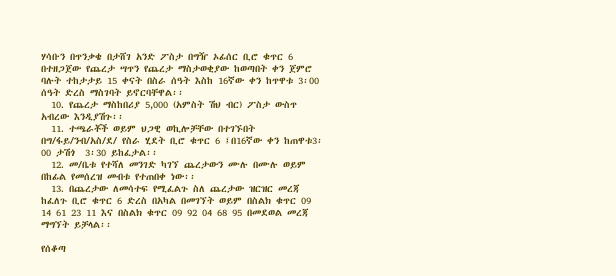ሃሳቡን በጥንቃቄ በታሸገ አንድ ፖስታ በግዥ ኦፊሰር ቢሮ ቁጥር 6 በተዘጋጀው የጨረታ ሣጥን የጨረታ ማስታወቂያው ከወጣበት ቀን ጀምሮ ባሉት ተከታታይ 15 ቀናት በስራ ሰዓት እስከ 16ኛው ቀን ከጥዋቱ 3፡00 ሰዓት ድረስ ማስገባት ይኖርባቸዋል፡፡
  10. የጨረታ ማስከበሪያ 5,000 (አምስት ሽህ ብር) ፖስታ ውስጥ አብረው እንዲያሽጉ፡፡
  11. ተጫራቾች ወይም ህጋዊ ወኪሎቻቸው በተገኙበት በግ/ፋይ/ንብ/አስ/ደ/ የስራ ሂደት ቢሮ ቁጥር 6 ፤በ16ኛው ቀን ከጠዋቱ3፡00 ታሽጎ  3፡30 ይከፈታል፡፡
  12. መ/ቤቱ የተሻለ መንገድ ካገኘ ጨረታውን ሙሉ በሙሉ ወይም በከፊል የመሰረዝ መብቱ የተጠበቀ ነው፡፡
  13. በጨረታው ለመሳተፍ የሚፈልጉ ስለ ጨረታው ዝርዝር መረጃ ከፈለጉ ቢሮ ቁጥር 6 ድረስ በአካል በመገኘት ወይም በስልክ ቁጥር 09 14 61 23 11 እና በስልክ ቁጥር 09 92 04 68 95 በመደወል መረጃ ማግኘት ይቻላል፡፡

የሰቆጣ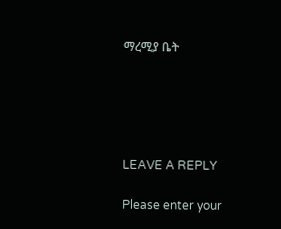ማረሚያ ቤት





LEAVE A REPLY

Please enter your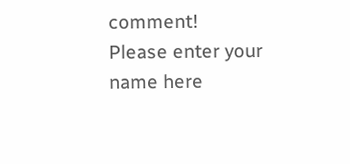comment!
Please enter your name here